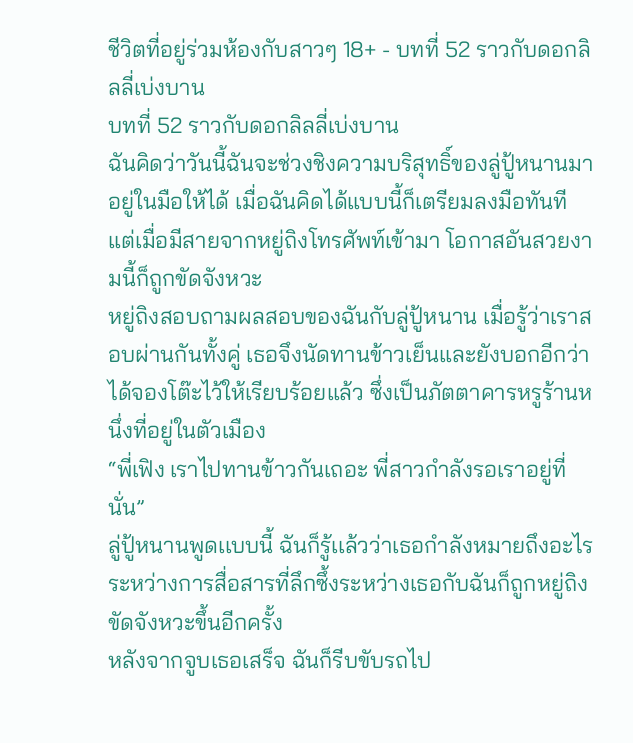ชีวิตที่อยู่ร่วมห้องกับสาวๆ 18+ - บทที่ 52 ราวกับดอกลิลลี่เบ่งบาน
บทที่ 52 ราวกับดอกลิลลี่เบ่งบาน
ฉันคิดว่าวันนี้ฉันจะช่วงชิงความบริสุทธิ์ของลู่ปู้หนานมาอยู่ในมือให้ได้ เมื่อฉันคิดได้แบบนี้ก็เตรียมลงมือทันที
แต่เมื่อมีสายจากหยู่ถิงโทรศัพท์เข้ามา โอกาสอันสวยงามนี้ก็ถูกขัดจังหวะ
หยู่ถิงสอบถามผลสอบของฉันกับลู่ปู้หนาน เมื่อรู้ว่าเราสอบผ่านกันทั้งคู่ เธอจึงนัดทานข้าวเย็นและยังบอกอีกว่าได้จองโต๊ะไว้ให้เรียบร้อยแล้ว ซึ่งเป็นภัตตาคารหรูร้านหนึ่งที่อยู่ในตัวเมือง
“พี่เฟิง เราไปทานข้าวกันเถอะ พี่สาวกำลังรอเราอยู่ที่นั่น”
ลู่ปู้หนานพูดเเบบนี้ ฉันก็รู้เเล้วว่าเธอกำลังหมายถึงอะไร ระหว่างการสื่อสารที่ลึกซึ้งระหว่างเธอกับฉันก็ถูกหยู่ถิงขัดจังหวะขึ้นอีกครั้ง
หลังจากจูบเธอเสร็จ ฉันก็รีบขับรถไป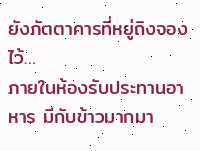ยังภัตตาคารที่หยู่ถิงจองไว้…
ภายในห้องรับประทานอาหาร มีกับข้าวมากมา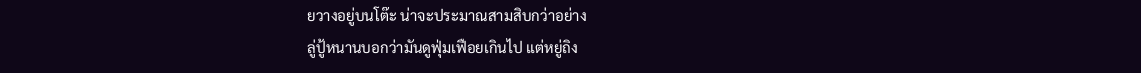ยวางอยู่บนโต๊ะ น่าจะประมาณสามสิบกว่าอย่าง
ลู่ปู้หนานบอกว่ามันดูฟุ่มเฟือยเกินไป แต่หยู่ถิง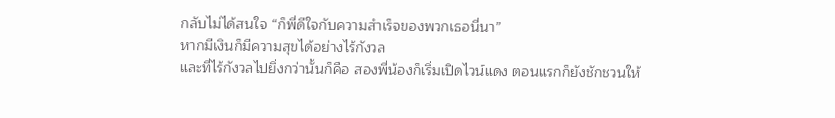กลับไม่ได้สนใจ “ก็พี่ดีใจกับความสำเร็จของพวกเธอนี่นา”
หากมีเงินก็มีความสุขได้อย่างไร้กังวล
และที่ไร้กังวลไปยิ่งกว่านั้นก็คือ สองพี่น้องก็เริ่มเปิดไวน์แดง ตอนแรกก็ยังชักชวนให้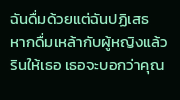ฉันดื่มด้วยแต่ฉันปฏิเสธ
หากดื่มเหล้ากับผู้หญิงแล้วรินให้เธอ เธอจะบอกว่าคุณ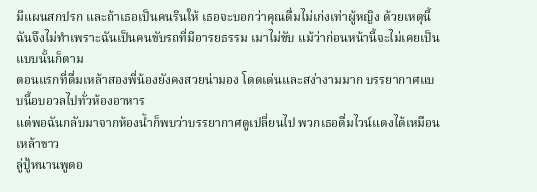มีแผนสกปรก และถ้าเธอเป็นคนรินให้ เธอจะบอกว่าคุณดื่มไม่เก่งเท่าผู้หญิง ด้วยเหตุนี้ฉันจึงไม่ทำเพราะฉันเป็นคนขับรถที่มีอารยธรรม เมาไม่ขับ แม้ว่าก่อนหน้านี้จะไม่เคยเป็นแบบนั้นก็ตาม
ตอนแรกที่ดื่มเหล้าสองพี่น้องยังคงสวยน่ามอง โดดเด่นและสง่างามมาก บรรยากาศแบบนี้อบอวลไปทั่วห้องอาหาร
แต่พอฉันกลับมาจากห้องน้ำก็พบว่าบรรยากาศดูเปลี่ยนไป พวกเธอดื่มไวน์แดงได้เหมือนเหล้าขาว
ลู่ปู้หนานพูดอ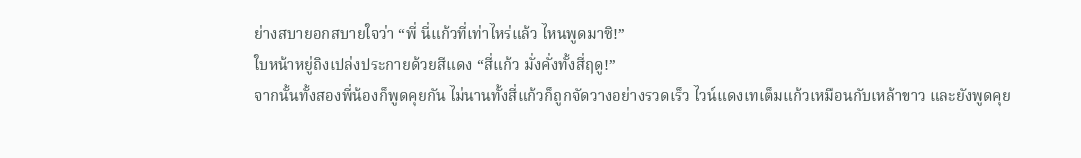ย่างสบายอกสบายใจว่า “พี่ นี่แก้วที่เท่าไหร่แล้ว ไหนพูดมาซิ!”
ใบหน้าหยู่ถิงเปล่งประกายด้วยสีแดง “สี่แก้ว มั่งคั่งทั้งสี่ฤดู!”
จากนั้นทั้งสองพี่น้องก็พูดคุยกัน ไม่นานทั้งสี่แก้วก็ถูกจัดวางอย่างรวดเร็ว ไวน์แดงเทเต็มแก้วเหมือนกับเหล้าขาว และยังพูดคุย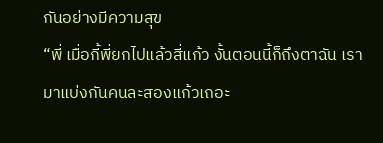กันอย่างมีความสุข
“พี่ เมื่อกี้พี่ยกไปแล้วสี่แก้ว งั้นตอนนี้ก็ถึงตาฉัน เรามาแบ่งกันคนละสองแก้วเถอะ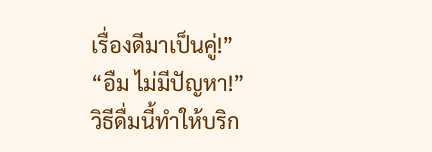เรื่องดีมาเป็นคู่!”
“อืม ไม่มีปัญหา!”
วิธีดื่มนี้ทำให้บริก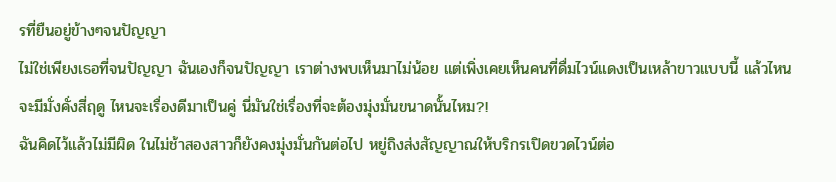รที่ยืนอยู่ข้างๆจนปัญญา
ไม่ใช่เพียงเธอที่จนปัญญา ฉันเองก็จนปัญญา เราต่างพบเห็นมาไม่น้อย แต่เพิ่งเคยเห็นคนที่ดื่มไวน์แดงเป็นเหล้าขาวแบบนี้ แล้วไหนจะมีมั่งคั่งสี่ฤดู ไหนจะเรื่องดีมาเป็นคู่ นี่มันใช่เรื่องที่จะต้องมุ่งมั่นขนาดนั้นไหม?!
ฉันคิดไว้แล้วไม่มีผิด ในไม่ช้าสองสาวก็ยังคงมุ่งมั่นกันต่อไป หยู่ถิงส่งสัญญาณให้บริกรเปิดขวดไวน์ต่อ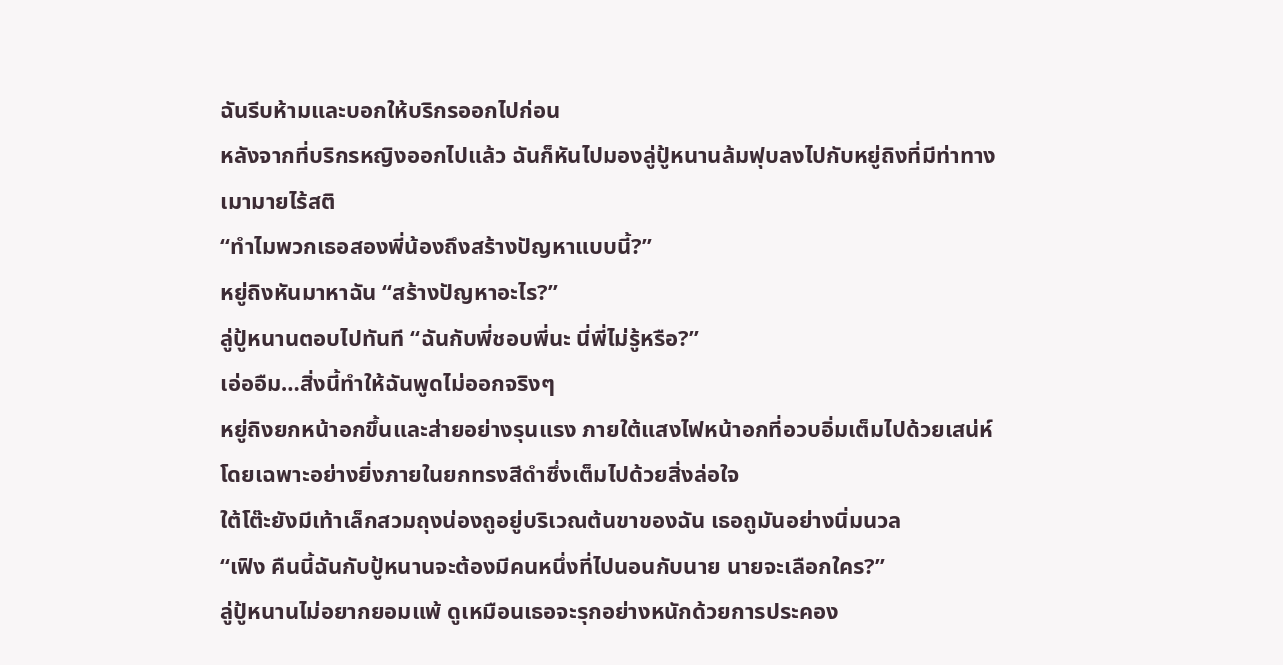ฉันรีบห้ามและบอกให้บริกรออกไปก่อน
หลังจากที่บริกรหญิงออกไปแล้ว ฉันก็หันไปมองลู่ปู้หนานล้มฟุบลงไปกับหยู่ถิงที่มีท่าทางเมามายไร้สติ
“ทำไมพวกเธอสองพี่น้องถึงสร้างปัญหาแบบนี้?”
หยู่ถิงหันมาหาฉัน “สร้างปัญหาอะไร?”
ลู่ปู้หนานตอบไปทันที “ฉันกับพี่ชอบพี่นะ นี่พี่ไม่รู้หรือ?”
เอ่ออืม…สิ่งนี้ทำให้ฉันพูดไม่ออกจริงๆ
หยู่ถิงยกหน้าอกขึ้นและส่ายอย่างรุนแรง ภายใต้แสงไฟหน้าอกที่อวบอิ่มเต็มไปด้วยเสน่ห์โดยเฉพาะอย่างยิ่งภายในยกทรงสีดำซึ่งเต็มไปด้วยสิ่งล่อใจ
ใต้โต๊ะยังมีเท้าเล็กสวมถุงน่องถูอยู่บริเวณต้นขาของฉัน เธอถูมันอย่างนิ่มนวล
“เฟิง คืนนี้ฉันกับปู้หนานจะต้องมีคนหนึ่งที่ไปนอนกับนาย นายจะเลือกใคร?”
ลู่ปู้หนานไม่อยากยอมแพ้ ดูเหมือนเธอจะรุกอย่างหนักด้วยการประคอง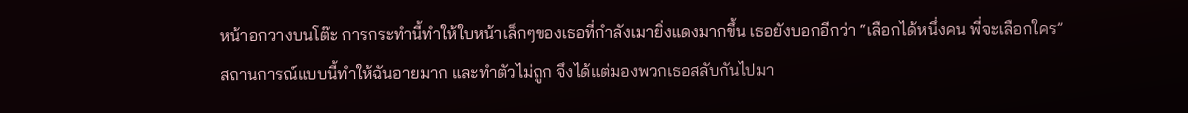หน้าอกวางบนโต๊ะ การกระทำนี้ทำให้ใบหน้าเล็กๆของเธอที่กำลังเมายิ่งแดงมากขึ้น เธอยังบอกอีกว่า “เลือกได้หนึ่งคน พี่จะเลือกใคร”
สถานการณ์แบบนี้ทำให้ฉันอายมาก และทำตัวไม่ถูก จึงได้แต่มองพวกเธอสลับกันไปมา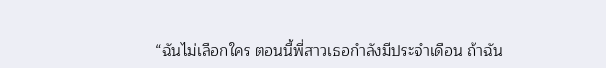“ฉันไม่เลือกใคร ตอนนี้พี่สาวเธอกำลังมีประจำเดือน ถ้าฉัน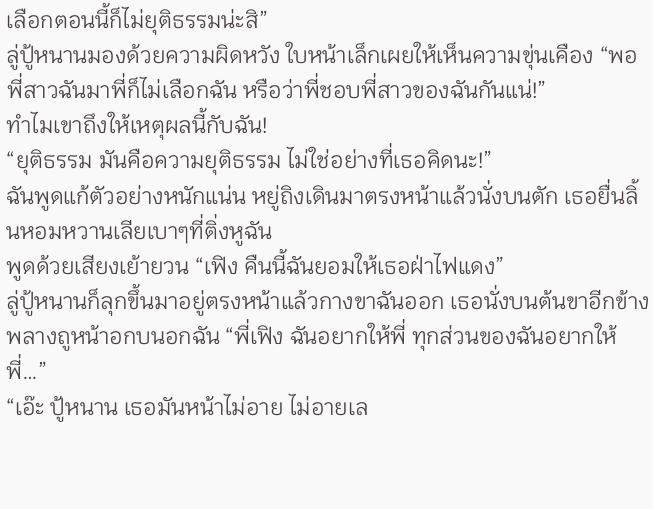เลือกตอนนี้ก็ไม่ยุติธรรมน่ะสิ”
ลู่ปู้หนานมองด้วยความผิดหวัง ใบหน้าเล็กเผยให้เห็นความขุ่นเคือง “พอพี่สาวฉันมาพี่ก็ไม่เลือกฉัน หรือว่าพี่ชอบพี่สาวของฉันกันแน่!”
ทำไมเขาถึงให้เหตุผลนี้กับฉัน!
“ยุติธรรม มันคือความยุติธรรม ไม่ใช่อย่างที่เธอคิดนะ!”
ฉันพูดแก้ตัวอย่างหนักแน่น หยู่ถิงเดินมาตรงหน้าแล้วนั่งบนตัก เธอยื่นลิ้นหอมหวานเลียเบาๆที่ติ่งหูฉัน
พูดด้วยเสียงเย้ายวน “เฟิง คืนนี้ฉันยอมให้เธอฝ่าไฟแดง”
ลู่ปู้หนานก็ลุกขึ้นมาอยู่ตรงหน้าแล้วกางขาฉันออก เธอนั่งบนต้นขาอีกข้างพลางถูหน้าอกบนอกฉัน “พี่เฟิง ฉันอยากให้พี่ ทุกส่วนของฉันอยากให้พี่…”
“เอ๊ะ ปู้หนาน เธอมันหน้าไม่อาย ไม่อายเล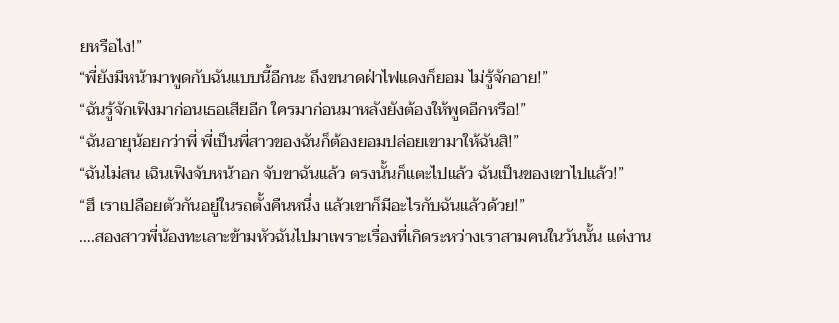ยหรือไง!”
“พี่ยังมีหน้ามาพูดกับฉันแบบนี้อีกนะ ถึงขนาดฝ่าไฟแดงก็ยอม ไม่รู้จักอาย!”
“ฉันรู้จักเฟิงมาก่อนเธอเสียอีก ใครมาก่อนมาหลังยังต้องให้พูดอีกหรือ!”
“ฉันอายุน้อยกว่าพี่ พี่เป็นพี่สาวของฉันก็ต้องยอมปล่อยเขามาให้ฉันสิ!”
“ฉันไม่สน เฉินเฟิงจับหน้าอก จับขาฉันแล้ว ตรงนั้นก็แตะไปแล้ว ฉันเป็นของเขาไปแล้ว!”
“ฮึ เราเปลือยตัวกันอยู่ในรถตั้งคืนหนึ่ง แล้วเขาก็มีอะไรกับฉันแล้วด้วย!”
….สองสาวพี่น้องทะเลาะข้ามหัวฉันไปมาเพราะเรื่องที่เกิดระหว่างเราสามคนในวันนั้น แต่งาน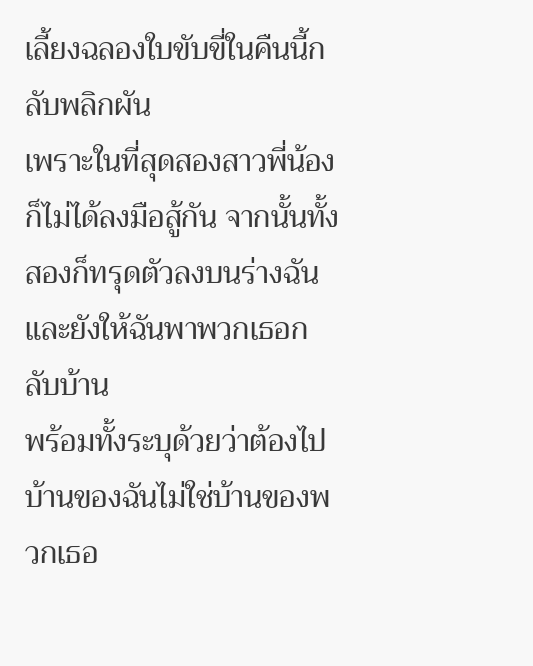เลี้ยงฉลองใบขับขี่ในคืนนี้กลับพลิกผัน
เพราะในที่สุดสองสาวพี่น้องก็ไม่ได้ลงมือสู้กัน จากนั้นทั้งสองก็ทรุดตัวลงบนร่างฉันและยังให้ฉันพาพวกเธอกลับบ้าน
พร้อมทั้งระบุด้วยว่าต้องไปบ้านของฉันไม่ใช่บ้านของพวกเธอ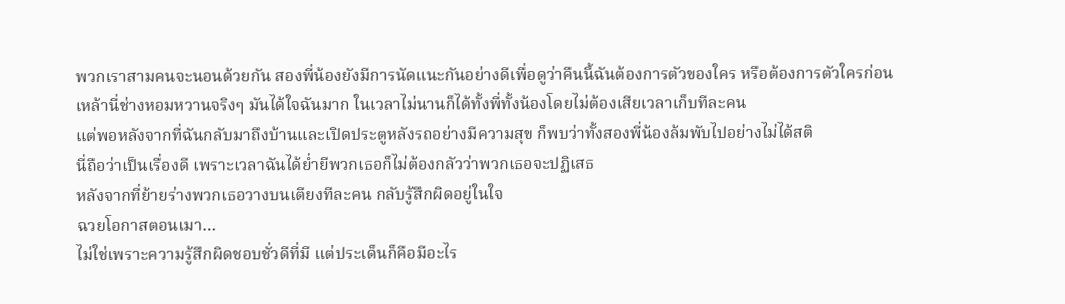พวกเราสามคนจะนอนด้วยกัน สองพี่น้องยังมีการนัดแนะกันอย่างดีเพื่อดูว่าคืนนี้ฉันต้องการตัวของใคร หรือต้องการตัวใครก่อน
เหล้านี่ช่างหอมหวานจริงๆ มันได้ใจฉันมาก ในเวลาไม่นานก็ได้ทั้งพี่ทั้งน้องโดยไม่ต้องเสียเวลาเก็บทีละคน
แต่พอหลังจากที่ฉันกลับมาถึงบ้านและเปิดประตูหลังรถอย่างมีความสุข ก็พบว่าทั้งสองพี่น้องล้มพับไปอย่างไม่ได้สติ
นี่ถือว่าเป็นเรื่องดี เพราะเวลาฉันได้ย่ำยีพวกเธอก็ไม่ต้องกลัวว่าพวกเธอจะปฏิเสธ
หลังจากที่ย้ายร่างพวกเธอวางบนเตียงทีละคน กลับรู้สึกผิดอยู่ในใจ
ฉวยโอกาสตอนเมา…
ไม่ใช่เพราะความรู้สึกผิดชอบชั่วดีที่มี แต่ประเด็นก็คือมีอะไร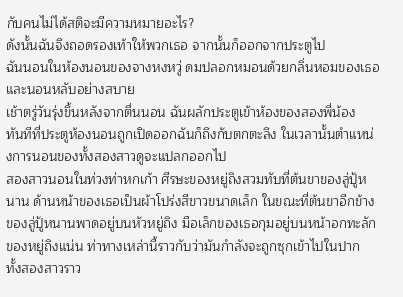กับคนไม่ได้สติจะมีความหมายอะไร?
ดังนั้นฉันจึงถอดรองเท้าให้พวกเธอ จากนั้นก็ออกจากประตูไป
ฉันนอนในห้องนอนของจางหงหวู่ ดมปลอกหมอนด้วยกลิ่นหอมของเธอและนอนหลับอย่างสบาย
เช้าตรู่วันรุ่งขึ้นหลังจากตื่นนอน ฉันผลักประตูเข้าห้องของสองพี่น้อง
ทันทีที่ประตูห้องนอนถูกเปิดออกฉันก็ถึงกับตกตะลึง ในเวลานั้นตำแหน่งการนอนของทั้งสองสาวดูจะแปลกออกไป
สองสาวนอนในท่วงท่าหกเก้า ศีรษะของหยู่ถิงสวมทับที่ต้นขาของลู่ปู้หนาน ด้านหน้าของเธอเป็นผ้าโปร่งสีขาวขนาดเล็ก ในขณะที่ต้นขาอีกข้างของลู่ปู้หนานพาดอยู่บนหัวหยู่ถิง มือเล็กของเธอกุมอยู่บนหน้าอกทะลักของหยู่ถิงแน่น ท่าทางเหล่านี้ราวกับว่ามันกำลังจะถูกซุกเข้าไปในปาก
ทั้งสองสาวราว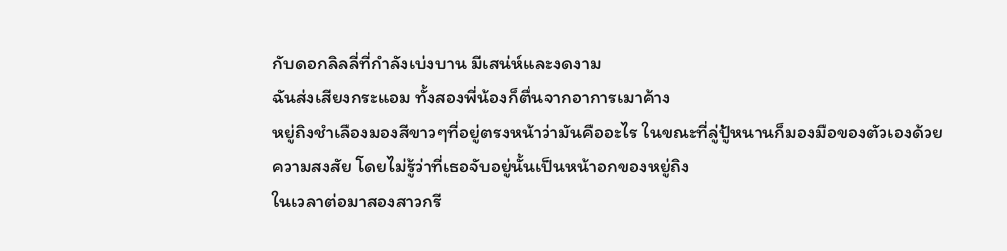กับดอกลิลลี่ที่กำลังเบ่งบาน มีเสน่ห์และงดงาม
ฉันส่งเสียงกระแอม ทั้งสองพี่น้องก็ตื่นจากอาการเมาค้าง
หยู่ถิงชำเลืองมองสีขาวๆที่อยู่ตรงหน้าว่ามันคืออะไร ในขณะที่ลู่ปู้หนานก็มองมือของตัวเองด้วยความสงสัย โดยไม่รู้ว่าที่เธอจับอยู่นั้นเป็นหน้าอกของหยู่ถิง
ในเวลาต่อมาสองสาวกรี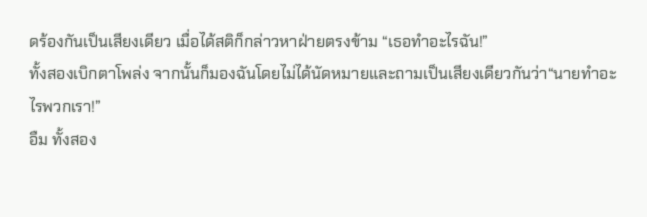ดร้องกันเป็นเสียงเดียว เมื่อได้สติก็กล่าวหาฝ่ายตรงข้าม “เธอทำอะไรฉัน!”
ทั้งสองเบิกตาโพล่ง จากนั้นก็มองฉันโดยไม่ได้นัดหมายและถามเป็นเสียงเดียวกันว่า“นายทำอะไรพวกเรา!”
อืม ทั้งสอง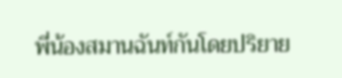พี่น้องสมานฉันท์กันโดยปริยาย